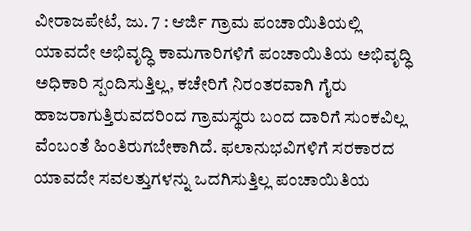ವೀರಾಜಪೇಟೆ, ಜು. 7 : ಆರ್ಜಿ ಗ್ರಾಮ ಪಂಚಾಯಿತಿಯಲ್ಲಿ ಯಾವದೇ ಅಭಿವೃದ್ಧಿ ಕಾಮಗಾರಿಗಳಿಗೆ ಪಂಚಾಯಿತಿಯ ಅಭಿವೃದ್ಧಿ ಅಧಿಕಾರಿ ಸ್ಪಂದಿಸುತ್ತಿಲ್ಲ, ಕಚೇರಿಗೆ ನಿರಂತರವಾಗಿ ಗೈರು ಹಾಜರಾಗುತ್ತಿರುವದರಿಂದ ಗ್ರಾಮಸ್ಥರು ಬಂದ ದಾರಿಗೆ ಸುಂಕವಿಲ್ಲ ವೆಂಬಂತೆ ಹಿಂತಿರುಗಬೇಕಾಗಿದೆ. ಫಲಾನುಭವಿಗಳಿಗೆ ಸರಕಾರದ ಯಾವದೇ ಸವಲತ್ತುಗಳನ್ನು ಒದಗಿಸುತ್ತಿಲ್ಲ ಪಂಚಾಯಿತಿಯ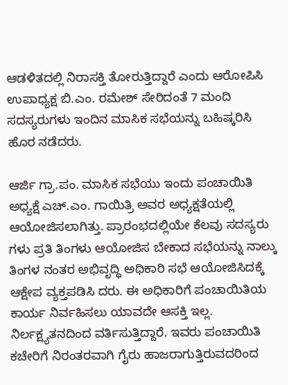ಆಡಳಿತದಲ್ಲಿ ನಿರಾಸಕ್ತಿ ತೋರುತ್ತಿದ್ದಾರೆ ಎಂದು ಆರೋಪಿಸಿ ಉಪಾಧ್ಯಕ್ಷ ಬಿ.ಎಂ. ರಮೇಶ್ ಸೇರಿದಂತೆ 7 ಮಂದಿ ಸದಸ್ಯರುಗಳು ಇಂದಿನ ಮಾಸಿಕ ಸಭೆಯನ್ನು ಬಹಿಷ್ಕರಿಸಿ ಹೊರ ನಡೆದರು.

ಆರ್ಜಿ ಗ್ರಾ.ಪಂ. ಮಾಸಿಕ ಸಭೆಯು ಇಂದು ಪಂಚಾಯಿತಿ ಅಧ್ಯಕ್ಷೆ ಎಚ್.ಎಂ. ಗಾಯಿತ್ರಿ ಅವರ ಅಧ್ಯಕ್ಷತೆಯಲ್ಲಿ ಆಯೋಜಿಸಲಾಗಿತ್ತು. ಪ್ರಾರಂಭದಲ್ಲಿಯೇ ಕೆಲವು ಸದಸ್ಯರು ಗಳು ಪ್ರತಿ ತಿಂಗಳು ಆಯೋಜಿಸ ಬೇಕಾದ ಸಭೆಯನ್ನು ನಾಲ್ಕು ತಿಂಗಳ ನಂತರ ಅಭಿವೃದ್ಧಿ ಅಧಿಕಾರಿ ಸಭೆ ಆಯೋಜಿಸಿದಕ್ಕೆ ಆಕ್ಷೇಪ ವ್ಯಕ್ತಪಡಿಸಿ ದರು. ಈ ಅಧಿಕಾರಿಗೆ ಪಂಚಾಯಿತಿಯ ಕಾರ್ಯ ನಿರ್ವಹಿಸಲು ಯಾವದೇ ಆಸಕ್ತಿ ಇಲ್ಲ. ನಿರ್ಲಕ್ಷ್ಯತನದಿಂದ ವರ್ತಿಸುತ್ತಿದ್ದಾರೆ. ಇವರು ಪಂಚಾಯಿತಿ ಕಚೇರಿಗೆ ನಿರಂತರವಾಗಿ ಗೈರು ಹಾಜರಾಗುತ್ತಿರುವದರಿಂದ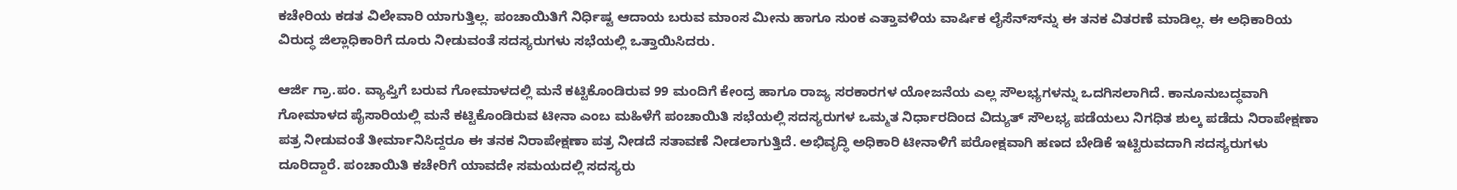ಕಚೇರಿಯ ಕಡತ ವಿಲೇವಾರಿ ಯಾಗುತ್ತಿಲ್ಲ. ಪಂಚಾಯಿತಿಗೆ ನಿರ್ಧಿಷ್ಟ ಆದಾಯ ಬರುವ ಮಾಂಸ ಮೀನು ಹಾಗೂ ಸುಂಕ ಎತ್ತಾವಳಿಯ ವಾರ್ಷಿಕ ಲೈಸೆನ್ಸ್‍ನ್ನು ಈ ತನಕ ವಿತರಣೆ ಮಾಡಿಲ್ಲ. ಈ ಅಧಿಕಾರಿಯ ವಿರುದ್ಧ ಜಿಲ್ಲಾಧಿಕಾರಿಗೆ ದೂರು ನೀಡುವಂತೆ ಸದಸ್ಯರುಗಳು ಸಭೆಯಲ್ಲಿ ಒತ್ತಾಯಿಸಿದರು.

ಆರ್ಜಿ ಗ್ರಾ.ಪಂ. ವ್ಯಾಪ್ತಿಗೆ ಬರುವ ಗೋಮಾಳದಲ್ಲಿ ಮನೆ ಕಟ್ಟಿಕೊಂಡಿರುವ 99 ಮಂದಿಗೆ ಕೇಂದ್ರ ಹಾಗೂ ರಾಜ್ಯ ಸರಕಾರಗಳ ಯೋಜನೆಯ ಎಲ್ಲ ಸೌಲಭ್ಯಗಳನ್ನು ಒದಗಿಸಲಾಗಿದೆ. ಕಾನೂನುಬದ್ಧವಾಗಿ ಗೋಮಾಳದ ಪೈಸಾರಿಯಲ್ಲಿ ಮನೆ ಕಟ್ಟಿಕೊಂಡಿರುವ ಟೀನಾ ಎಂಬ ಮಹಿಳೆಗೆ ಪಂಚಾಯಿತಿ ಸಭೆಯಲ್ಲಿ ಸದಸ್ಯರುಗಳ ಒಮ್ಮತ ನಿರ್ಧಾರದಿಂದ ವಿದ್ಯುತ್ ಸೌಲಭ್ಯ ಪಡೆಯಲು ನಿಗಧಿತ ಶುಲ್ಕ ಪಡೆದು ನಿರಾಪೇಕ್ಷಣಾ ಪತ್ರ ನೀಡುವಂತೆ ತೀರ್ಮಾನಿಸಿದ್ದರೂ ಈ ತನಕ ನಿರಾಪೇಕ್ಷಣಾ ಪತ್ರ ನೀಡದೆ ಸತಾವಣೆ ನೀಡಲಾಗುತ್ತಿದೆ. ಅಭಿವೃದ್ಧಿ ಅಧಿಕಾರಿ ಟೀನಾಳಿಗೆ ಪರೋಕ್ಷವಾಗಿ ಹಣದ ಬೇಡಿಕೆ ಇಟ್ಟಿರುವದಾಗಿ ಸದಸ್ಯರುಗಳು ದೂರಿದ್ದಾರೆ. ಪಂಚಾಯಿತಿ ಕಚೇರಿಗೆ ಯಾವದೇ ಸಮಯದಲ್ಲಿ ಸದಸ್ಯರು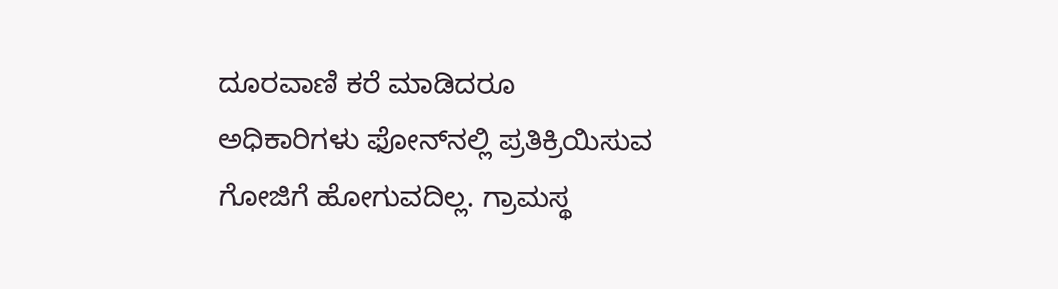ದೂರವಾಣಿ ಕರೆ ಮಾಡಿದರೂ ಅಧಿಕಾರಿಗಳು ಫೋನ್‍ನಲ್ಲಿ ಪ್ರತಿಕ್ರಿಯಿಸುವ ಗೋಜಿಗೆ ಹೋಗುವದಿಲ್ಲ. ಗ್ರಾಮಸ್ಥ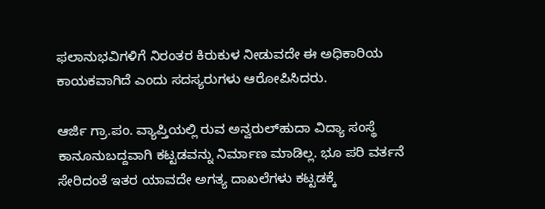ಫಲಾನುಭವಿಗಳಿಗೆ ನಿರಂತರ ಕಿರುಕುಳ ನೀಡುವದೇ ಈ ಅಧಿಕಾರಿಯ ಕಾಯಕವಾಗಿದೆ ಎಂದು ಸದಸ್ಯರುಗಳು ಆರೋಪಿಸಿದರು.

ಆರ್ಜಿ ಗ್ರಾ.ಪಂ. ವ್ಯಾಪ್ತಿಯಲ್ಲಿ ರುವ ಅನ್ವರುಲ್‍ಹುದಾ ವಿದ್ಯಾ ಸಂಸ್ಥೆ ಕಾನೂನುಬದ್ದವಾಗಿ ಕಟ್ಟಡವನ್ನು ನಿರ್ಮಾಣ ಮಾಡಿಲ್ಲ. ಭೂ ಪರಿ ವರ್ತನೆ ಸೇರಿದಂತೆ ಇತರ ಯಾವದೇ ಅಗತ್ಯ ದಾಖಲೆಗಳು ಕಟ್ಟಡಕ್ಕೆ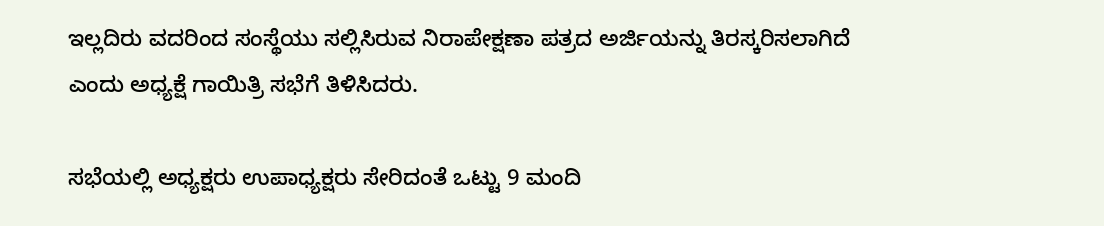ಇಲ್ಲದಿರು ವದರಿಂದ ಸಂಸ್ಥೆಯು ಸಲ್ಲಿಸಿರುವ ನಿರಾಪೇಕ್ಷಣಾ ಪತ್ರದ ಅರ್ಜಿಯನ್ನು ತಿರಸ್ಕರಿಸಲಾಗಿದೆ ಎಂದು ಅಧ್ಯಕ್ಷೆ ಗಾಯಿತ್ರಿ ಸಭೆಗೆ ತಿಳಿಸಿದರು.

ಸಭೆಯಲ್ಲಿ ಅಧ್ಯಕ್ಷರು ಉಪಾಧ್ಯಕ್ಷರು ಸೇರಿದಂತೆ ಒಟ್ಟು 9 ಮಂದಿ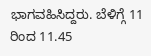ಭಾಗವಹಿಸಿದ್ದರು. ಬೆಳಿಗ್ಗೆ 11 ರಿಂದ 11.45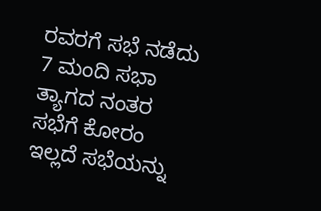ರವರಗೆ ಸಭೆ ನಡೆದು 7 ಮಂದಿ ಸಭಾ ತ್ಯಾಗದ ನಂತರ ಸಭೆಗೆ ಕೋರಂ ಇಲ್ಲದೆ ಸಭೆಯನ್ನು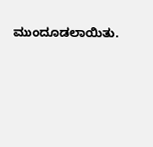ಮುಂದೂಡಲಾಯಿತು.